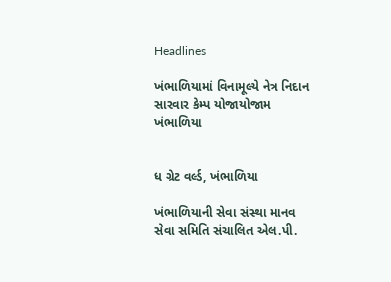Headlines

ખંભાળિયામાં વિનામૂલ્યે નેત્ર નિદાન સારવાર કેમ્પ યોજાયોજામ ખંભાળિયા


ધ ગ્રેટ વર્લ્ડ, ખંભાળિયા

ખંભાળિયાની સેવા સંસ્થા માનવ સેવા સમિતિ સંચાલિત એલ.પી.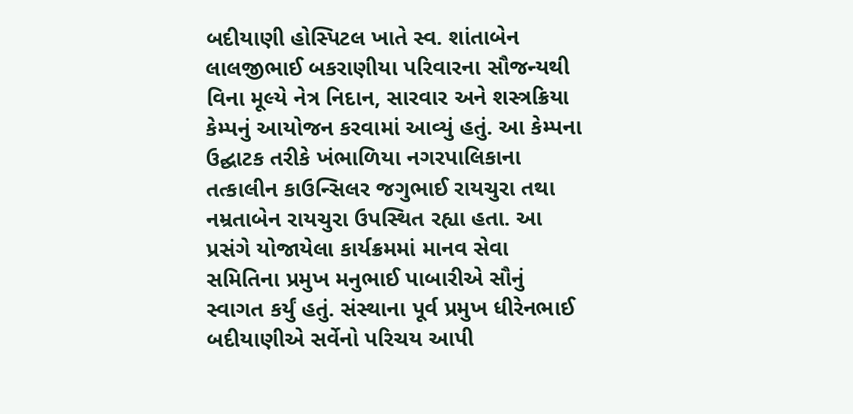બદીયાણી હોસ્પિટલ ખાતે સ્વ. શાંતાબેન લાલજીભાઈ બકરાણીયા પરિવારના સૌજન્યથી વિના મૂલ્યે નેત્ર નિદાન, સારવાર અને શસ્ત્રક્રિયા કેમ્પનું આયોજન કરવામાં આવ્યું હતું. આ કેમ્પના ઉદ્ઘાટક તરીકે ખંભાળિયા નગરપાલિકાના તત્કાલીન કાઉન્સિલર જગુભાઈ રાયચુરા તથા નમ્રતાબેન રાયચુરા ઉપસ્થિત રહ્યા હતા. આ પ્રસંગે યોજાયેલા કાર્યક્રમમાં માનવ સેવા સમિતિના પ્રમુખ મનુભાઈ પાબારીએ સૌનું સ્વાગત કર્યું હતું. સંસ્થાના પૂર્વ પ્રમુખ ધીરેનભાઈ બદીયાણીએ સર્વેનો પરિચય આપી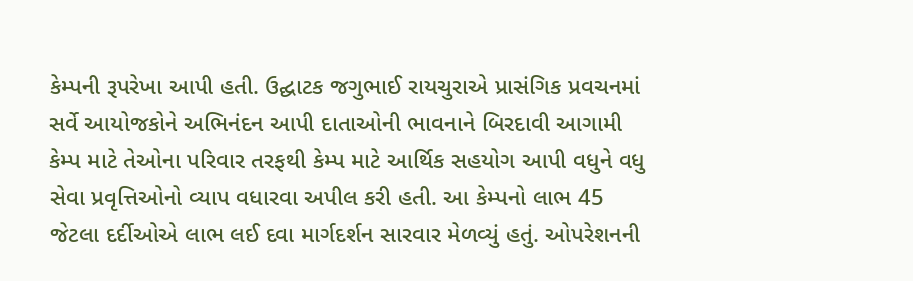કેમ્પની રૂપરેખા આપી હતી. ઉદ્ઘાટક જગુભાઈ રાયચુરાએ પ્રાસંગિક પ્રવચનમાં સર્વે આયોજકોને અભિનંદન આપી દાતાઓની ભાવનાને બિરદાવી આગામી કેમ્પ માટે તેઓના પરિવાર તરફથી કેમ્પ માટે આર્થિક સહયોગ આપી વધુને વધુ સેવા પ્રવૃત્તિઓનો વ્યાપ વધારવા અપીલ કરી હતી. આ કેમ્પનો લાભ 45 જેટલા દર્દીઓએ લાભ લઈ દવા માર્ગદર્શન સારવાર મેળવ્યું હતું. ઓપરેશનની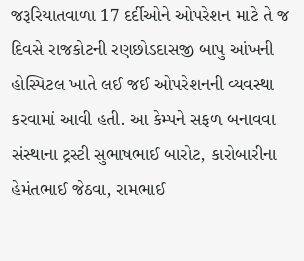જરૂરિયાતવાળા 17 દર્દીઓને ઓપરેશન માટે તે જ દિવસે રાજકોટની રણછોડદાસજી બાપુ આંખની હોસ્પિટલ ખાતે લઈ જઈ ઓપરેશનની વ્યવસ્થા કરવામાં આવી હતી. આ કેમ્પને સફળ બનાવવા સંસ્થાના ટ્રસ્ટી સુભાષભાઈ બારોટ, કારોબારીના હેમંતભાઈ જેઠવા, રામભાઈ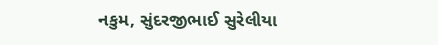નકુમ, સુંદરજીભાઈ સુરેલીયા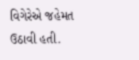વિગેરેએ જહેમત ઉઠાવી હતી.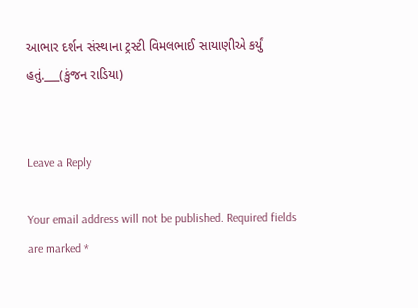આભાર દર્શન સંસ્થાના ટ્રસ્ટી વિમલભાઈ સાયાણીએ કર્યું હતું.___(કુંજન રાડિયા)


Leave a Reply

Your email address will not be published. Required fields are marked *